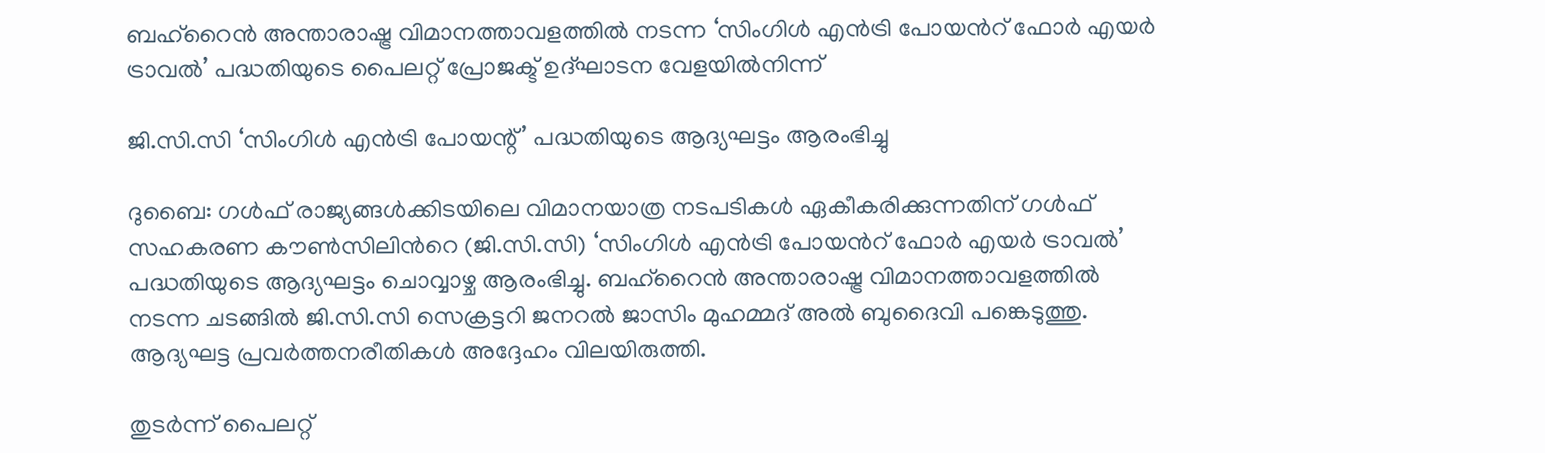ബഹ്റൈൻ അന്താരാഷ്ട്ര വിമാനത്താവളത്തിൽ നടന്ന ‘സിംഗിൾ എൻട്രി പോയന്‍റ് ഫോർ എയർ ട്രാവൽ’ പദ്ധതിയുടെ പൈലറ്റ് പ്രോജക്ട് ഉദ്ഘാടന വേളയിൽനിന്ന്

ജി.സി.സി ‘സിംഗിൾ എൻട്രി പോയന്റ്’ പദ്ധതിയുടെ ആദ്യഘട്ടം ആരംഭിച്ചു

ദുബൈ: ഗൾഫ് രാജ്യങ്ങൾക്കിടയിലെ വിമാനയാത്ര നടപടികൾ ഏകീകരിക്കുന്നതിന് ഗൾഫ് സഹകരണ കൗൺസിലിന്‍റെ (ജി.സി.സി) ‘സിംഗിൾ എൻട്രി പോയന്‍റ് ഫോർ എയർ ട്രാവൽ’ പദ്ധതിയുടെ ആദ്യഘട്ടം ചൊവ്വാഴ്ച ആരംഭിച്ചു. ബഹ്റൈൻ അന്താരാഷ്ട്ര വിമാനത്താവളത്തിൽ നടന്ന ചടങ്ങിൽ ജി.സി.സി സെക്രട്ടറി ജനറൽ ജാസിം മുഹമ്മദ് അൽ ബുദൈവി പങ്കെടുത്തു. ആദ്യഘട്ട പ്രവർത്തനരീതികൾ അദ്ദേഹം വിലയിരുത്തി.

തുടർന്ന് പൈലറ്റ്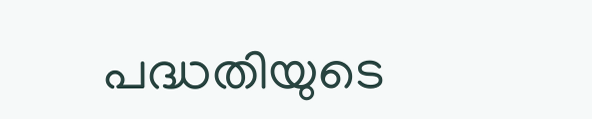പദ്ധതിയുടെ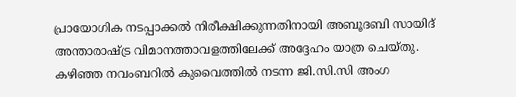പ്രായോഗിക നടപ്പാക്കൽ നിരീക്ഷിക്കുന്നതിനായി അബൂദബി സായിദ് അന്താരാഷ്ട്ര വിമാനത്താവളത്തിലേക്ക് അദ്ദേഹം യാത്ര ചെയ്തു. കഴിഞ്ഞ നവംബറിൽ കുവൈത്തിൽ നടന്ന ജി.സി.സി അംഗ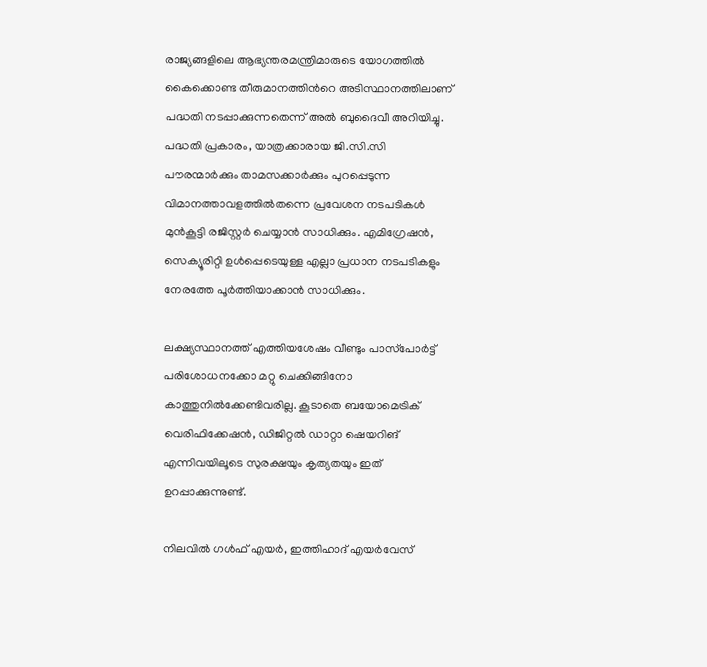രാജ്യങ്ങളിലെ ആഭ്യന്തരമന്ത്രിമാരുടെ യോഗത്തിൽ കൈക്കൊണ്ട തീരുമാനത്തിന്‍റെ അടിസ്ഥാനത്തിലാണ് പദ്ധതി നടപ്പാക്കുന്നതെന്ന് അൽ ബുദൈവീ അറിയിച്ചു. പദ്ധതി പ്രകാരം, യാത്രക്കാരായ ജി.സി.സി പൗരന്മാർക്കും താമസക്കാർക്കും പുറപ്പെടുന്ന വിമാനത്താവളത്തിൽതന്നെ പ്രവേശന നടപടികൾ മുൻകൂട്ടി രജിസ്റ്റർ ചെയ്യാൻ സാധിക്കും. എമിഗ്രേഷൻ, സെക്യൂരിറ്റി ഉൾപ്പെടെയുള്ള എല്ലാ പ്രധാന നടപടികളും നേരത്തേ പൂർത്തിയാക്കാൻ സാധിക്കും.

ലക്ഷ്യസ്ഥാനത്ത് എത്തിയശേഷം വീണ്ടും പാസ്‌പോർട്ട് പരിശോധനക്കോ മറ്റു ചെക്കിങ്ങിനോ കാത്തുനിൽക്കേണ്ടിവരില്ല. കൂടാതെ ബയോമെട്രിക് വെരിഫിക്കേഷൻ, ഡിജിറ്റൽ ഡാറ്റാ ഷെയറിങ് എന്നിവയിലൂടെ സുരക്ഷയും കൃത്യതയും ഇത് ഉറപ്പാക്കുന്നുണ്ട്.

നിലവിൽ ഗൾഫ് എയർ, ഇത്തിഹാദ് എയർവേസ്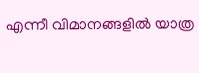എന്നീ വിമാനങ്ങളിൽ യാത്ര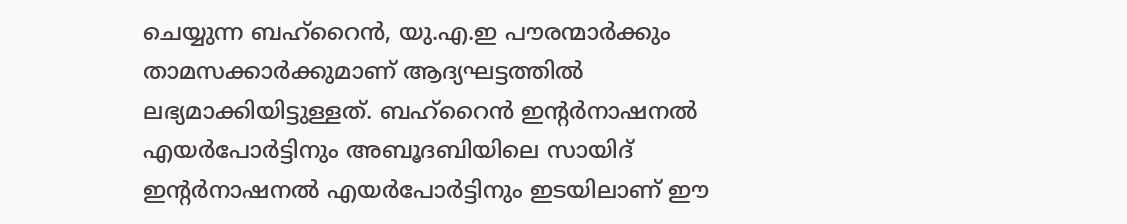ചെയ്യുന്ന ബഹ്‌റൈൻ, യു.എ.ഇ പൗരന്മാർക്കും താമസക്കാർക്കുമാണ് ആദ്യഘട്ടത്തിൽ ലഭ്യമാക്കിയിട്ടുള്ളത്. ബഹ്‌റൈൻ ഇന്‍റർനാഷനൽ എയർപോർട്ടിനും അബൂദബിയിലെ സായിദ് ഇന്‍റർനാഷനൽ എയർപോർട്ടിനും ഇടയിലാണ് ഈ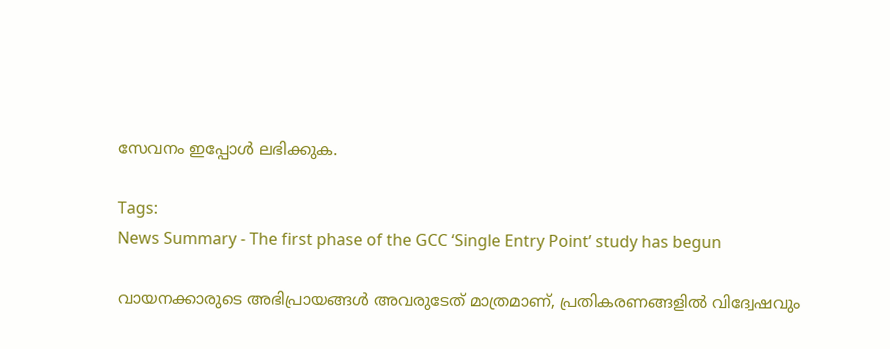സേവനം ഇപ്പോൾ ലഭിക്കുക.

Tags:
News Summary - The first phase of the GCC ‘Single Entry Point’ study has begun

വായനക്കാരുടെ അഭിപ്രായങ്ങള്‍ അവരുടേത് മാത്രമാണ്, പ്രതികരണങ്ങളിൽ വിദ്വേഷവും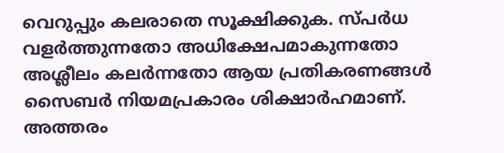വെറുപ്പും കലരാതെ സൂക്ഷിക്കുക. സ്പർധ വളർത്തുന്നതോ അധിക്ഷേപമാകുന്നതോ അശ്ലീലം കലർന്നതോ ആയ പ്രതികരണങ്ങൾ സൈബർ നിയമപ്രകാരം ശിക്ഷാർഹമാണ്. അത്തരം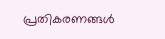പ്രതികരണങ്ങൾ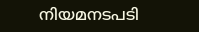നിയമനടപടി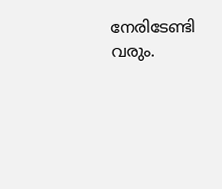നേരിടേണ്ടി വരും.